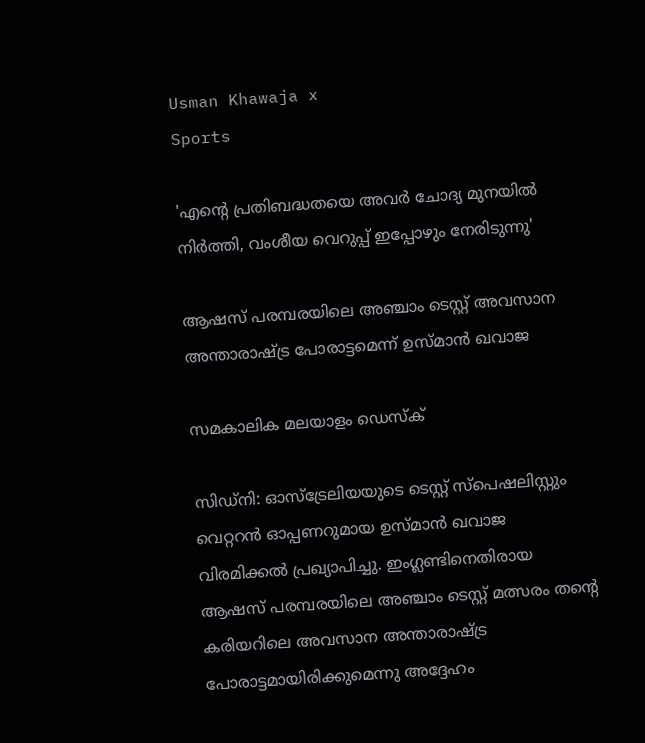Usman Khawaja x
Sports

'എന്റെ പ്രതിബദ്ധതയെ അവർ ചോദ്യ മുനയിൽ നിർത്തി, വംശീയ വെറുപ്പ് ഇപ്പോഴും നേരിടുന്നു'

ആഷസ് പരമ്പരയിലെ അഞ്ചാം ടെസ്റ്റ് അവസാന അന്താരാഷ്ട്ര പോരാട്ടമെന്ന് ഉസ്മാന്‍ ഖവാജ

സമകാലിക മലയാളം ഡെസ്ക്

സിഡ്‌നി: ഓസ്‌ട്രേലിയയുടെ ടെസ്റ്റ് സ്‌പെഷലിസ്റ്റും വെറ്ററന്‍ ഓപ്പണറുമായ ഉസ്മാന്‍ ഖവാജ വിരമിക്കല്‍ പ്രഖ്യാപിച്ചു. ഇംഗ്ലണ്ടിനെതിരായ ആഷസ് പരമ്പരയിലെ അഞ്ചാം ടെസ്റ്റ് മത്സരം തന്റെ കരിയറിലെ അവസാന അന്താരാഷ്ട്ര പോരാട്ടമായിരിക്കുമെന്നു അദ്ദേഹം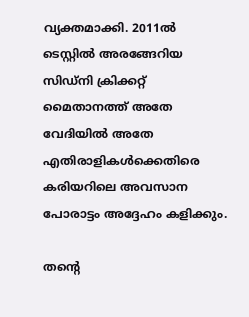വ്യക്തമാക്കി. 2011ല്‍ ടെസ്റ്റില്‍ അരങ്ങേറിയ സിഡ്‌നി ക്രിക്കറ്റ് മൈതാനത്ത് അതേ വേദിയില്‍ അതേ എതിരാളികള്‍ക്കെതിരെ കരിയറിലെ അവസാന പോരാട്ടം അദ്ദേഹം കളിക്കും.

തന്റെ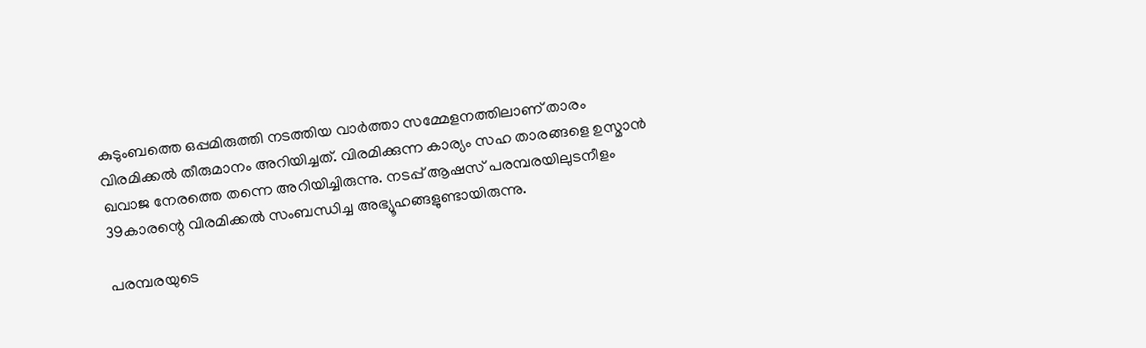കുടുംബത്തെ ഒപ്പമിരുത്തി നടത്തിയ വാര്‍ത്താ സമ്മേളനത്തിലാണ് താരം വിരമിക്കല്‍ തീരുമാനം അറിയിച്ചത്. വിരമിക്കുന്ന കാര്യം സഹ താരങ്ങളെ ഉസ്മാന്‍ ഖവാജ നേരത്തെ തന്നെ അറിയിച്ചിരുന്നു. നടപ്പ് ആഷസ് പരമ്പരയിലുടനീളം 39കാരന്റെ വിരമിക്കല്‍ സംബന്ധിച്ച അഭ്യൂഹങ്ങളുണ്ടായിരുന്നു.

പരമ്പരയുടെ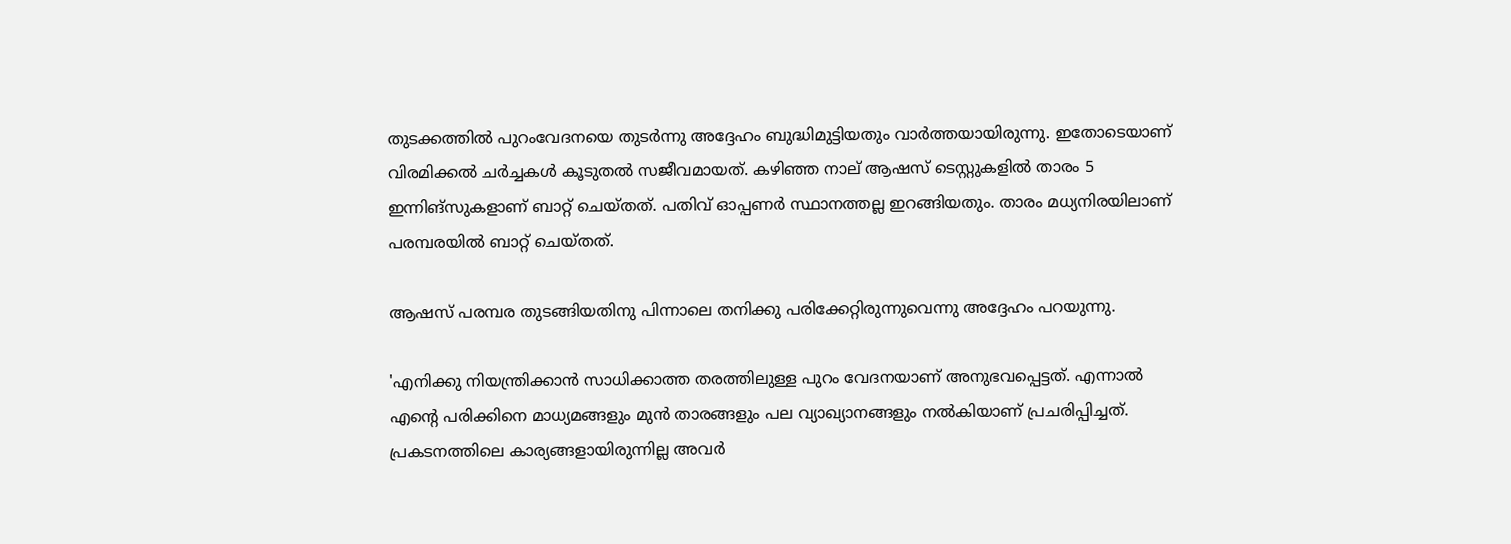തുടക്കത്തില്‍ പുറംവേദനയെ തുടര്‍ന്നു അദ്ദേഹം ബുദ്ധിമുട്ടിയതും വാര്‍ത്തയായിരുന്നു. ഇതോടെയാണ് വിരമിക്കല്‍ ചര്‍ച്ചകള്‍ കൂടുതല്‍ സജീവമായത്. കഴിഞ്ഞ നാല് ആഷസ് ടെസ്റ്റുകളില്‍ താരം 5 ഇന്നിങ്‌സുകളാണ് ബാറ്റ് ചെയ്തത്. പതിവ് ഓപ്പണര്‍ സ്ഥാനത്തല്ല ഇറങ്ങിയതും. താരം മധ്യനിരയിലാണ് പരമ്പരയില്‍ ബാറ്റ് ചെയ്തത്.

ആഷസ് പരമ്പര തുടങ്ങിയതിനു പിന്നാലെ തനിക്കു പരിക്കേറ്റിരുന്നുവെന്നു അദ്ദേഹം പറയുന്നു.

'എനിക്കു നിയന്ത്രിക്കാന്‍ സാധിക്കാത്ത തരത്തിലുള്ള പുറം വേദനയാണ് അനുഭവപ്പെട്ടത്. എന്നാല്‍ എന്റെ പരിക്കിനെ മാധ്യമങ്ങളും മുന്‍ താരങ്ങളും പല വ്യാഖ്യാനങ്ങളും നല്‍കിയാണ് പ്രചരിപ്പിച്ചത്. പ്രകടനത്തിലെ കാര്യങ്ങളായിരുന്നില്ല അവര്‍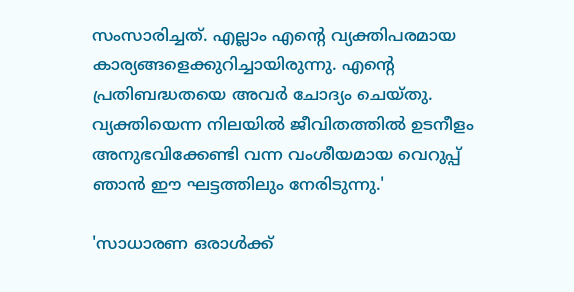സംസാരിച്ചത്. എല്ലാം എന്റെ വ്യക്തിപരമായ കാര്യങ്ങളെക്കുറിച്ചായിരുന്നു. എന്റെ പ്രതിബദ്ധതയെ അവര്‍ ചോദ്യം ചെയ്തു. വ്യക്തിയെന്ന നിലയില്‍ ജീവിതത്തില്‍ ഉടനീളം അനുഭവിക്കേണ്ടി വന്ന വംശീയമായ വെറുപ്പ് ഞാന്‍ ഈ ഘട്ടത്തിലും നേരിടുന്നു.'

'സാധാരണ ഒരാള്‍ക്ക്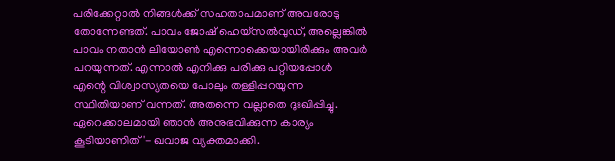പരിക്കേറ്റാല്‍ നിങ്ങള്‍ക്ക് സഹതാപമാണ് അവരോടു തോന്നേണ്ടത്. പാവം ജോഷ് ഹെയ്‌സല്‍വുഡ്, അല്ലെങ്കില്‍ പാവം നതാന്‍ ലിയോണ്‍ എന്നൊക്കെയായിരിക്കും അവര്‍ പറയുന്നത്. എന്നാല്‍ എനിക്കു പരിക്കു പറ്റിയപ്പോള്‍ എന്റെ വിശ്വാസ്യതയെ പോലും തള്ളിപ്പറയുന്ന സ്ഥിതിയാണ് വന്നത്. അതന്നെ വല്ലാതെ ദുഃഖിപ്പിച്ചു. ഏറെക്കാലമായി ഞാന്‍ അനുഭവിക്കുന്ന കാര്യം കൂടിയാണിത്'- ഖവാജ വ്യക്തമാക്കി.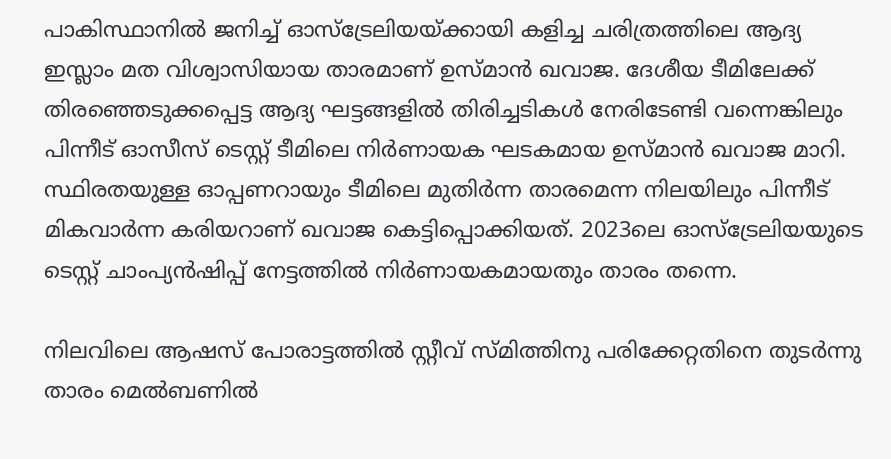പാകിസ്ഥാനില്‍ ജനിച്ച് ഓസ്‌ട്രേലിയയ്ക്കായി കളിച്ച ചരിത്രത്തിലെ ആദ്യ ഇസ്ലാം മത വിശ്വാസിയായ താരമാണ് ഉസ്മാന്‍ ഖവാജ. ദേശീയ ടീമിലേക്ക് തിരഞ്ഞെടുക്കപ്പെട്ട ആദ്യ ഘട്ടങ്ങളില്‍ തിരിച്ചടികള്‍ നേരിടേണ്ടി വന്നെങ്കിലും പിന്നീട് ഓസീസ് ടെസ്റ്റ് ടീമിലെ നിര്‍ണായക ഘടകമായ ഉസ്മാന്‍ ഖവാജ മാറി. സ്ഥിരതയുള്ള ഓപ്പണറായും ടീമിലെ മുതിര്‍ന്ന താരമെന്ന നിലയിലും പിന്നീട് മികവാര്‍ന്ന കരിയറാണ് ഖവാജ കെട്ടിപ്പൊക്കിയത്. 2023ലെ ഓസ്‌ട്രേലിയയുടെ ടെസ്റ്റ് ചാംപ്യന്‍ഷിപ്പ് നേട്ടത്തില്‍ നിര്‍ണായകമായതും താരം തന്നെ.

നിലവിലെ ആഷസ് പോരാട്ടത്തില്‍ സ്റ്റീവ് സ്മിത്തിനു പരിക്കേറ്റതിനെ തുടര്‍ന്നു താരം മെല്‍ബണില്‍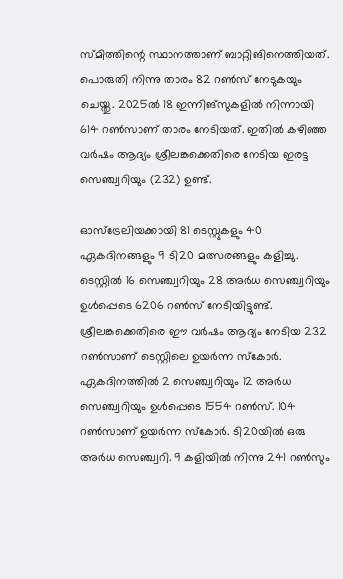സ്മിത്തിന്റെ സ്ഥാനത്താണ് ബാറ്റിങിനെത്തിയത്. പൊരുതി നിന്നു താരം 82 റണ്‍സ് നേടുകയും ചെയ്തു. 2025ല്‍ 18 ഇന്നിങ്‌സുകളില്‍ നിന്നായി 614 റണ്‍സാണ് താരം നേടിയത്. ഇതില്‍ കഴിഞ്ഞ വര്‍ഷം ആദ്യം ശ്രീലങ്കക്കെതിരെ നേടിയ ഇരട്ട സെഞ്ച്വറിയും (232) ഉണ്ട്.

ഓസ്‌ട്രേലിയക്കായി 81 ടെസ്റ്റുകളും 40 ഏകദിനങ്ങളും 9 ടി20 മത്സരങ്ങളും കളിച്ചു. ടെസ്റ്റില്‍ 16 സെഞ്ച്വറിയും 28 അര്‍ധ സെഞ്ച്വറിയും ഉള്‍പ്പെടെ 6206 റണ്‍സ് നേടിയിട്ടുണ്ട്. ശ്രീലങ്കക്കെതിരെ ഈ വര്‍ഷം ആദ്യം നേടിയ 232 റണ്‍സാണ് ടെസ്റ്റിലെ ഉയര്‍ന്ന സ്‌കോര്‍. ഏകദിനത്തില്‍ 2 സെഞ്ച്വറിയും 12 അര്‍ധ സെഞ്ച്വറിയും ഉള്‍പ്പെടെ 1554 റണ്‍സ്. 104 റണ്‍സാണ് ഉയര്‍ന്ന സ്‌കോര്‍. ടി20യില്‍ ഒരു അര്‍ധ സെഞ്ച്വറി. 9 കളിയില്‍ നിന്നു 241 റണ്‍സും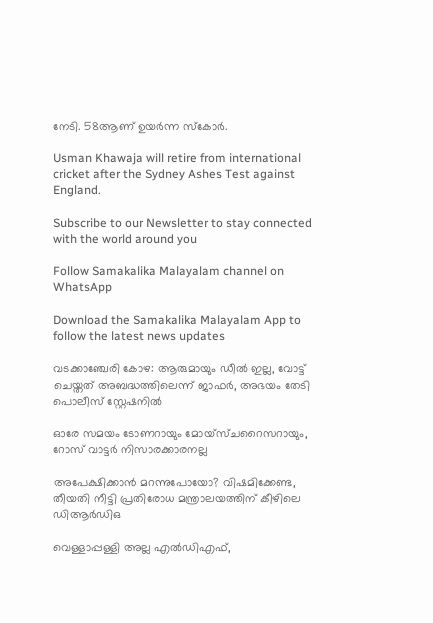നേടി. 58ആണ് ഉയര്‍ന്ന സ്‌കോര്‍.

Usman Khawaja will retire from international cricket after the Sydney Ashes Test against England.

Subscribe to our Newsletter to stay connected with the world around you

Follow Samakalika Malayalam channel on WhatsApp

Download the Samakalika Malayalam App to follow the latest news updates

വടക്കാഞ്ചേരി കോഴ: ആരുമായും ഡീല്‍ ഇല്ല, വോട്ട് ചെയ്തത് അബദ്ധത്തിലെന്ന് ജാഫര്‍, അഭയം തേടി പൊലീസ് സ്റ്റേഷനില്‍

ഓരേ സമയം ടോണറായും മോയ്സ്ചറൈസറായും, റോസ് വാട്ടർ നിസാരക്കാരനല്ല

അപേക്ഷിക്കാൻ മറന്നുപോയോ? വിഷമിക്കേണ്ട, തീയതി നീട്ടി പ്രതിരോധ മന്ത്രാലയത്തിന് കീഴിലെ ഡിആർഡിഒ

വെള്ളാപ്പള്ളി അല്ല എൽഡിഎഫ്,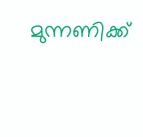മുന്നണിക്ക്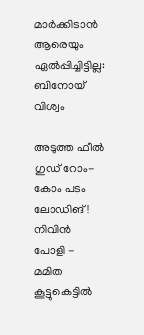മാർക്കിടാൻ ആരെയും ഏൽപ്പിച്ചിട്ടില്ല: ബിനോയ് വിശ്വം

അടുത്ത ഫീല്‍ ഗുഡ് റോം-കോം പടം ലോഡിങ്! നിവിൻ പോളി - മമിത കൂട്ടുകെട്ടിൽ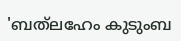'ബത്‍ലഹേം കുടുംബ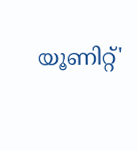യൂണിറ്റ്'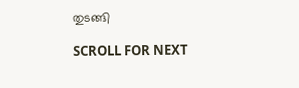തുടങ്ങി

SCROLL FOR NEXT